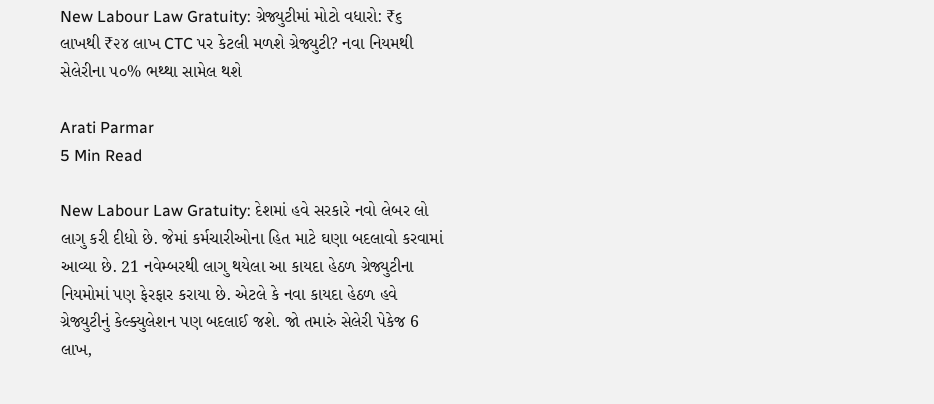New Labour Law Gratuity: ગ્રેજ્યુટીમાં મોટો વધારો: ₹૬ લાખથી ₹૨૪ લાખ CTC પર કેટલી મળશે ગ્રેજ્યુટી? નવા નિયમથી સેલેરીના ૫૦% ભથ્થા સામેલ થશે

Arati Parmar
5 Min Read

New Labour Law Gratuity: દેશમાં હવે સરકારે નવો લેબર લો લાગુ કરી દીધો છે. જેમાં કર્મચારીઓના હિત માટે ઘણા બદલાવો કરવામાં આવ્યા છે. 21 નવેમ્બરથી લાગુ થયેલા આ કાયદા હેઠળ ગ્રેજ્યુટીના નિયમોમાં પણ ફેરફાર કરાયા છે. એટલે કે નવા કાયદા હેઠળ હવે ગ્રેજ્યુટીનું કેલ્ક્યુલેશન પણ બદલાઈ જશે. જો તમારું સેલેરી પેકેજ 6 લાખ,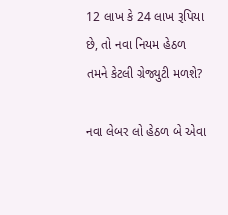12 લાખ કે 24 લાખ રૂપિયા છે, તો નવા નિયમ હેઠળ તમને કેટલી ગ્રેજ્યુટી મળશે?

નવા લેબર લો હેઠળ બે એવા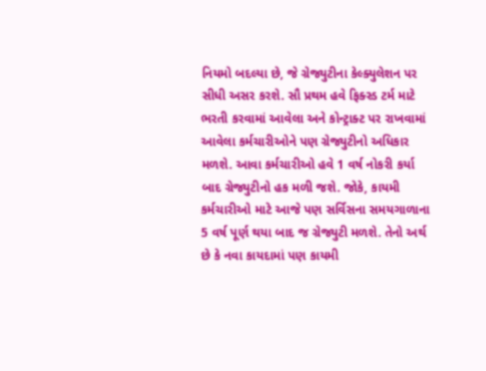નિયમો બદલ્યા છે, જે ગ્રેજ્યુટીના કેલ્ક્યુલેશન પર સીધી અસર કરશે. સૌ પ્રથમ હવે ફિક્સ્ડ ટર્મ માટે ભરતી કરવામાં આવેલા અને કોન્ટ્રાક્ટ પર રાખવામાં આવેલા કર્મચારીઓને પણ ગ્રેજ્યુટીનો અધિકાર મળશે. આવા કર્મચારીઓ હવે 1 વર્ષ નોકરી કર્યા બાદ ગ્રેજ્યુટીનો હક મળી જશે. જોકે, કાયમી કર્મચારીઓ માટે આજે પણ સર્વિસના સમયગાળાના 5 વર્ષ પૂર્ણ થયા બાદ જ ગ્રેજ્યુટી મળશે. તેનો અર્થ છે કે નવા કાયદામાં પણ કાયમી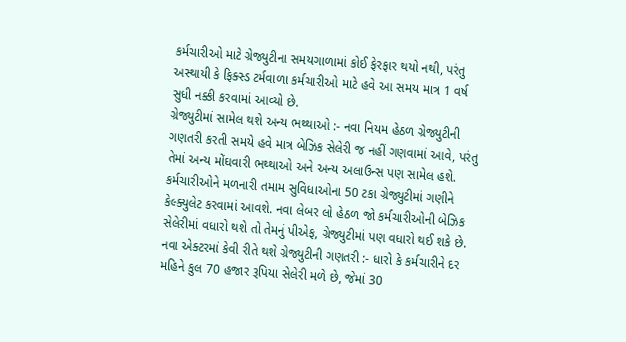કર્મચારીઓ માટે ગ્રેજ્યુટીના સમયગાળામાં કોઈ ફેરફાર થયો નથી, પરંતુ અસ્થાયી કે ફિક્સ્ડ ટર્મવાળા કર્મચારીઓ માટે હવે આ સમય માત્ર 1 વર્ષ સુધી નક્કી કરવામાં આવ્યો છે.
ગ્રેજ્યુટીમાં સામેલ થશે અન્ય ભથ્થાઓ :- નવા નિયમ હેઠળ ગ્રેજ્યુટીની ગણતરી કરતી સમયે હવે માત્ર બેઝિક સેલેરી જ નહીં ગણવામાં આવે, પરંતુ તેમાં અન્ય મોંઘવારી ભથ્થાઓ અને અન્ય અલાઉન્સ પણ સામેલ હશે. કર્મચારીઓને મળનારી તમામ સુવિધાઓના 50 ટકા ગ્રેજ્યુટીમાં ગણીને કેલ્ક્યુલેટ કરવામાં આવશે. નવા લેબર લો હેઠળ જો કર્મચારીઓની બેઝિક સેલેરીમાં વધારો થશે તો તેમનું પીએફ, ગ્રેજ્યુટીમાં પણ વધારો થઈ શકે છે.
નવા એક્ટરમાં કેવી રીતે થશે ગ્રેજ્યુટીની ગણતરી :- ધારો કે કર્મચારીને દર મહિને કુલ 70 હજાર રૂપિયા સેલેરી મળે છે, જેમાં 30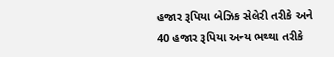હજાર રૂપિયા બેઝિક સેલેરી તરીકે અને 40 હજાર રૂપિયા અન્ય ભથ્થા તરીકે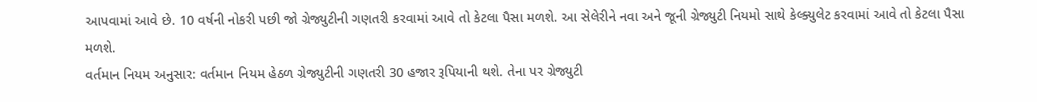આપવામાં આવે છે. 10 વર્ષની નોકરી પછી જો ગ્રેજ્યુટીની ગણતરી કરવામાં આવે તો કેટલા પૈસા મળશે. આ સેલેરીને નવા અને જૂની ગ્રેજ્યુટી નિયમો સાથે કેલ્ક્યુલેટ કરવામાં આવે તો કેટલા પૈસા મળશે.
વર્તમાન નિયમ અનુસાર: વર્તમાન નિયમ હેઠળ ગ્રેજ્યુટીની ગણતરી 30 હજાર રૂપિયાની થશે. તેના પર ગ્રેજ્યુટી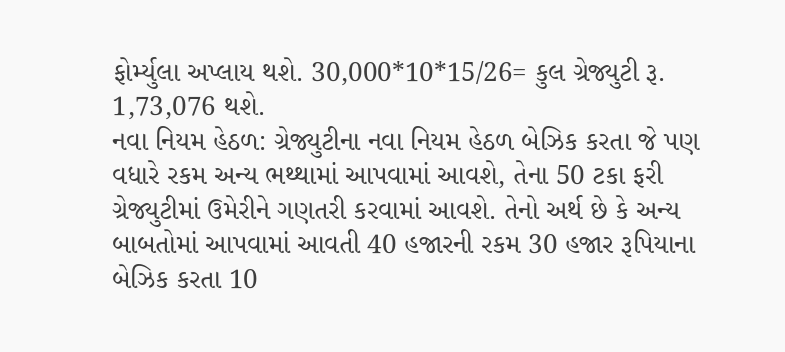ફોર્મ્યુલા અપ્લાય થશે. 30,000*10*15/26= કુલ ગ્રેજ્યુટી રૂ. 1,73,076 થશે.
નવા નિયમ હેઠળ: ગ્રેજ્યુટીના નવા નિયમ હેઠળ બેઝિક કરતા જે પણ વધારે રકમ અન્ય ભથ્થામાં આપવામાં આવશે, તેના 50 ટકા ફરી ગ્રેજ્યુટીમાં ઉમેરીને ગણતરી કરવામાં આવશે. તેનો અર્થ છે કે અન્ય બાબતોમાં આપવામાં આવતી 40 હજારની રકમ 30 હજાર રૂપિયાના બેઝિક કરતા 10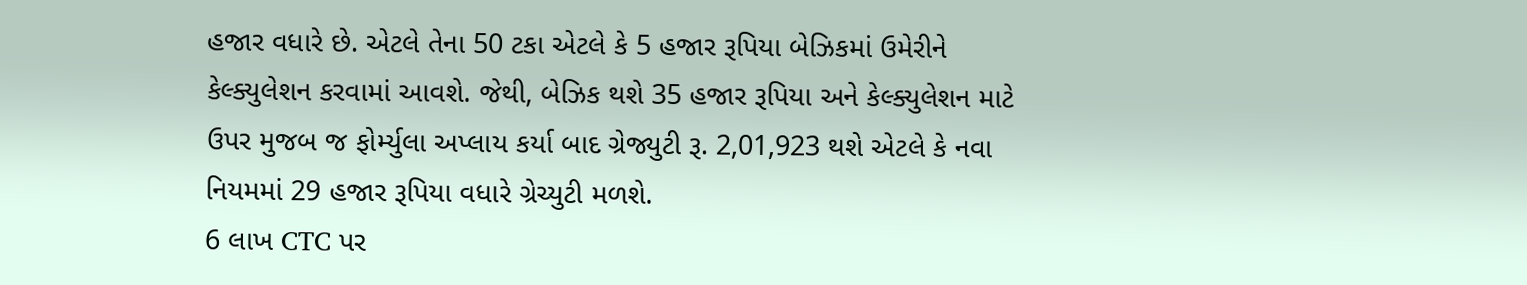હજાર વધારે છે. એટલે તેના 50 ટકા એટલે કે 5 હજાર રૂપિયા બેઝિકમાં ઉમેરીને કેલ્ક્યુલેશન કરવામાં આવશે. જેથી, બેઝિક થશે 35 હજાર રૂપિયા અને કેલ્ક્યુલેશન માટે ઉપર મુજબ જ ફોર્મ્યુલા અપ્લાય કર્યા બાદ ગ્રેજ્યુટી રૂ. 2,01,923 થશે એટલે કે નવા નિયમમાં 29 હજાર રૂપિયા વધારે ગ્રેચ્યુટી મળશે.
6 લાખ CTC પર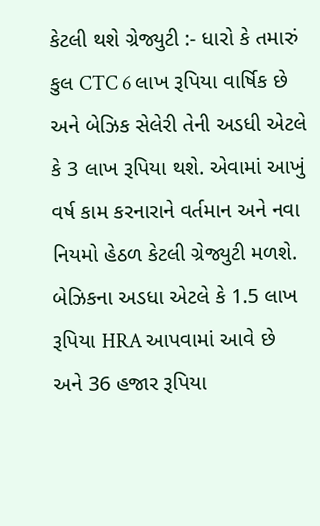કેટલી થશે ગ્રેજ્યુટી :- ધારો કે તમારું કુલ CTC 6 લાખ રૂપિયા વાર્ષિક છે અને બેઝિક સેલેરી તેની અડધી એટલે કે 3 લાખ રૂપિયા થશે. એવામાં આખું વર્ષ કામ કરનારાને વર્તમાન અને નવા નિયમો હેઠળ કેટલી ગ્રેજ્યુટી મળશે. બેઝિકના અડધા એટલે કે 1.5 લાખ રૂપિયા HRA આપવામાં આવે છે અને 36 હજાર રૂપિયા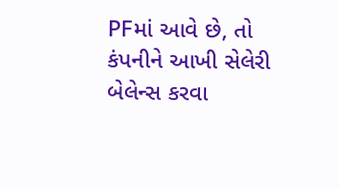PFમાં આવે છે, તો કંપનીને આખી સેલેરી બેલેન્સ કરવા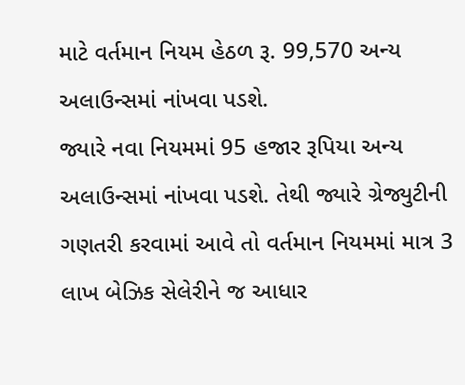માટે વર્તમાન નિયમ હેઠળ રૂ. 99,570 અન્ય અલાઉન્સમાં નાંખવા પડશે.
જ્યારે નવા નિયમમાં 95 હજાર રૂપિયા અન્ય અલાઉન્સમાં નાંખવા પડશે. તેથી જ્યારે ગ્રેજ્યુટીની ગણતરી કરવામાં આવે તો વર્તમાન નિયમમાં માત્ર 3 લાખ બેઝિક સેલેરીને જ આધાર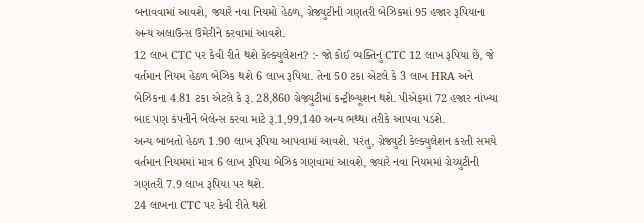બનાવવામાં આવશે, જ્યારે નવા નિયમો હેઠળ, ગ્રેજ્યુટીની ગણતરી બેઝિકમાં 95 હજાર રૂપિયાના અન્ય અલાઉન્સ ઉમેરીને કરવામાં આવશે.
12 લાખ CTC પર કેવી રીતે થશે કેલ્ક્યુલેશન? :- જો કોઈ વ્યક્તિનું CTC 12 લાખ રૂપિયા છે, જે વર્તમાન નિયમ હેઠળ બેઝિક થશે 6 લાખ રૂપિયા. તેના 50 ટકા એટલે કે 3 લાખ HRA અને બેઝિકના 4.81 ટકા એટલે કે રૂ. 28,860 ગ્રેજ્યુટીમાં કન્ટ્રીબ્યૂશન થશે. પીએફમાં 72 હજાર નાંખ્યા બાદ પણ કંપનીને બેલેન્સ કરવા માટે રૂ.1,99,140 અન્ય ભથ્થા તરીકે આપવા પડશે.
અન્ય બાબતો હેઠળ 1.90 લાખ રૂપિયા આપવામાં આવશે. પરંતુ, ગ્રેજ્યુટી કેલ્ક્યુલેશન કરતી સમયે વર્તમાન નિયમમાં માત્ર 6 લાખ રૂપિયા બેઝિક ગણવામાં આવશે, જ્યારે નવા નિયમમાં ગ્રેચ્યુટીની ગણતરી 7.9 લાખ રૂપિયા પર થશે.
24 લાખના CTC પર કેવી રીતે થશે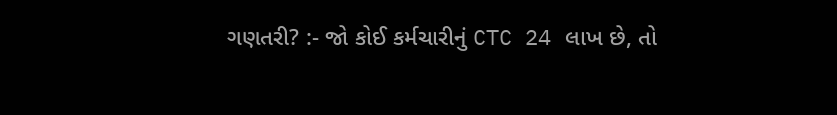ગણતરી? :- જો કોઈ કર્મચારીનું CTC 24 લાખ છે, તો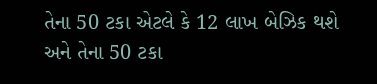તેના 50 ટકા એટલે કે 12 લાખ બેઝિક થશે અને તેના 50 ટકા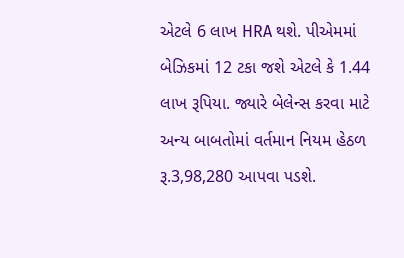એટલે 6 લાખ HRA થશે. પીએમમાં બેઝિકમાં 12 ટકા જશે એટલે કે 1.44 લાખ રૂપિયા. જ્યારે બેલેન્સ કરવા માટે અન્ય બાબતોમાં વર્તમાન નિયમ હેઠળ રૂ.3,98,280 આપવા પડશે.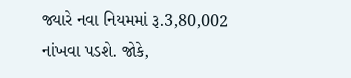જ્યારે નવા નિયમમાં રૂ.3,80,002 નાંખવા પડશે. જોકે,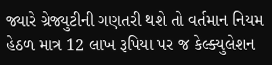જ્યારે ગ્રેજ્યુટીની ગણતરી થશે તો વર્તમાન નિયમ હેઠળ માત્ર 12 લાખ રૂપિયા પર જ કેલ્ક્યુલેશન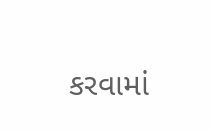કરવામાં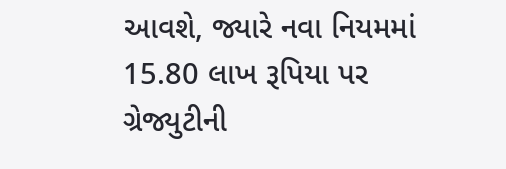આવશે, જ્યારે નવા નિયમમાં 15.80 લાખ રૂપિયા પર ગ્રેજ્યુટીની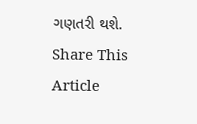ગણતરી થશે.
Share This Article